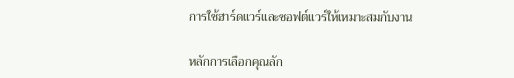การใช้ฮาร์ดแวร์และซอฟต์แวร์ให้เหมาะสมกับงาน

หลักการเลือกคุณลัก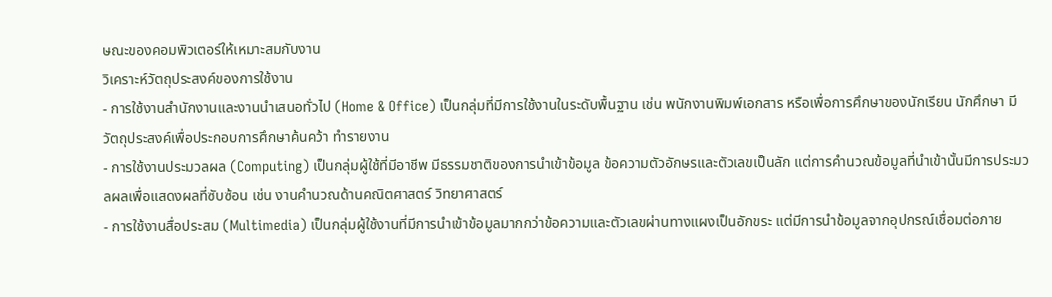ษณะของคอมพิวเตอร์ให้เหมาะสมกับงาน
วิเคราะห์วัตถุประสงค์ของการใช้งาน
- การใช้งานสำนักงานและงานนำเสนอทั่วไป (Home & Office) เป็นกลุ่มที่มีการใช้งานในระดับพื้นฐาน เช่น พนักงานพิมพ์เอกสาร หรือเพื่อการศึกษาของนักเรียน นักศึกษา มีวัตถุประสงค์เพื่อประกอบการศึกษาค้นคว้า ทำรายงาน
- การใช้งานประมวลผล (Computing) เป็นกลุ่มผู้ใช้ที่มีอาชีพ มีธรรมชาติของการนำเข้าข้อมูล ข้อความตัวอักษรและตัวเลขเป็นลัก แต่การคำนวณข้อมูลที่นำเข้านั้นมีการประมวลผลเพื่อแสดงผลที่ซับซ้อน เช่น งานคำนวณด้านคณิตศาสตร์ วิทยาศาสตร์
- การใช้งานสื่อประสม (Multimedia) เป็นกลุ่มผู้ใช้งานที่มีการนำเข้าข้อมูลมากกว่าข้อความและตัวเลขผ่านทางแผงเป็นอักขระ แต่มีการนำข้อมูลจากอุปกรณ์เชื่อมต่อภาย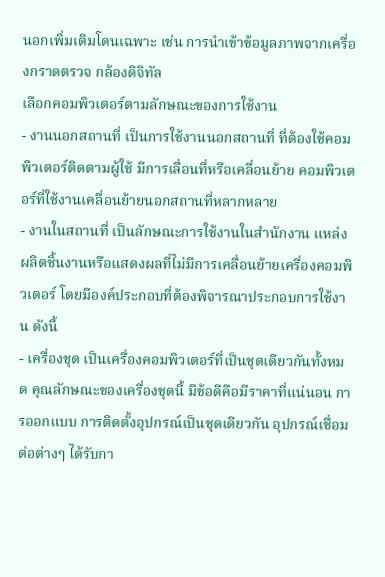นอกเพิ่มเติมโดนเฉพาะ เช่น การนำเข้าข้อมูลภาพจากเครื่องกราดตรวจ กล้องดิจิทัล
เลือกคอมพิวเตอร์ตามลักษณะของการใช้งาน
- งานนอกสถานที่ เป็นการใช้งานนอกสถานที่ ที่ต้องใช้คอมพิวเตอร์ติดตามผู้ใช้ มีการเลื่อนที่หรือเคลื่อนย้าย คอมพิวเตอร์ที่ใช้งานเคลื่อนย้ายนอกสถานที่หลากหลาย
- งานในสถานที่ เป็นลักษณะการใช้งานในสำนักงาน แหล่งผลิตชิ้นงานหรือแสดงผลที่ไม่มีการเคลื่อนย้ายเครื่องคอมพิวเตอร์ โดยมีองค์ประกอบที่ต้องพิจารณาประกอบการใช้งาน ดังนี้
- เครื่องชุด เป็นเครื่องคอมพิวเตอร์ที่เป็นชุดเดียวกันทั้งหมด คุณลักษณะของเครื่องชุดนี้ มีข้อดีคือมีราคาที่แน่นอน การออกแบบ การติดตั้งอุปกรณ์เป็นชุดเดียวกัน อุปกรณ์เชื่อมต่อต่างๆ ได้รับกา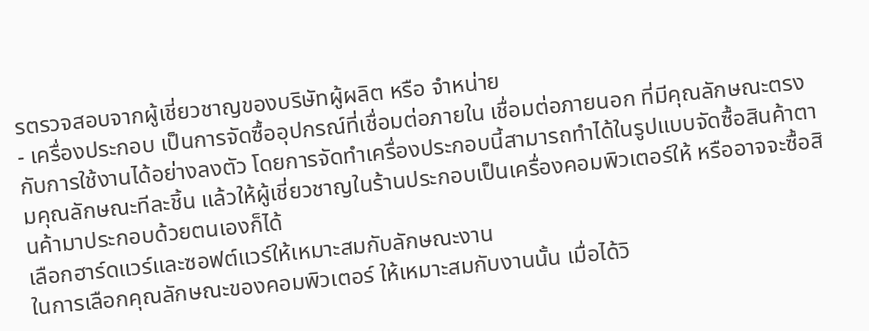รตรวจสอบจากผู้เชี่ยวชาญของบริษัทผู้ผลิต หรือ จำหน่าย
- เครื่องประกอบ เป็นการจัดซื้ออุปกรณ์ที่เชื่อมต่อภายใน เชื่อมต่อภายนอก ที่มีคุณลักษณะตรงกับการใช้งานได้อย่างลงตัว โดยการจัดทำเครื่องประกอบนี้สามารถทำได้ในรูปแบบจัดซื้อสินค้าตามคุณลักษณะทีละชิ้น แล้วให้ผู้เชี่ยวชาญในร้านประกอบเป็นเครื่องคอมพิวเตอร์ให้ หรืออาจจะซื้อสินค้ามาประกอบด้วยตนเองก็ได้
เลือกฮาร์ดแวร์และซอฟต์แวร์ให้เหมาะสมกับลักษณะงาน
ในการเลือกคุณลักษณะของคอมพิวเตอร์ ให้เหมาะสมกับงานนั้น เมื่อได้วิ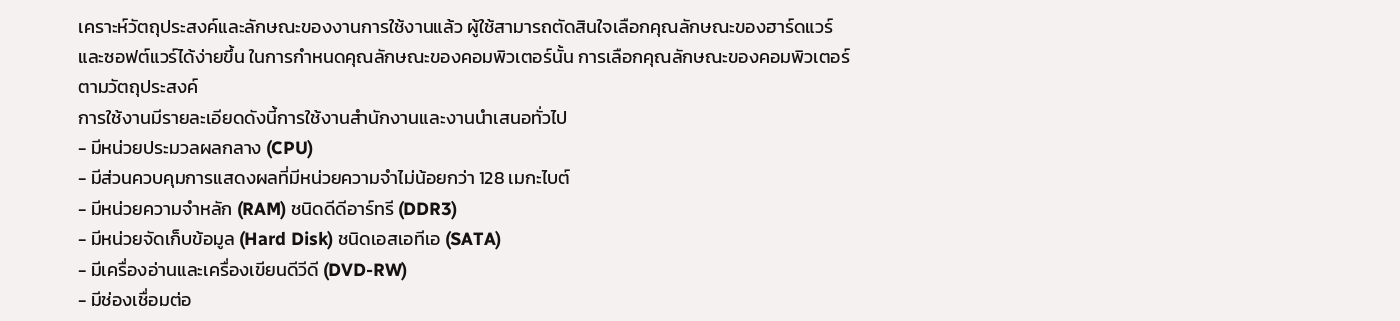เคราะห์วัตถุประสงค์และลักษณะของงานการใช้งานแล้ว ผู้ใช้สามารถตัดสินใจเลือกคุณลักษณะของฮาร์ดแวร์และซอฟต์แวร์ได้ง่ายขึ้น ในการกำหนดคุณลักษณะของคอมพิวเตอร์นั้น การเลือกคุณลักษณะของคอมพิวเตอร์ตามวัตถุประสงค์
การใช้งานมีรายละเอียดดังนี้การใช้งานสำนักงานและงานนำเสนอทั่วไป
- มีหน่วยประมวลผลกลาง (CPU)
- มีส่วนควบคุมการแสดงผลที่มีหน่วยความจำไม่น้อยกว่า 128 เมกะไบต์
- มีหน่วยความจำหลัก (RAM) ชนิดดีดีอาร์ทรี (DDR3)
- มีหน่วยจัดเก็บข้อมูล (Hard Disk) ชนิดเอสเอทีเอ (SATA)
- มีเครื่องอ่านและเครื่องเขียนดีวีดี (DVD-RW)
- มีช่องเชื่อมต่อ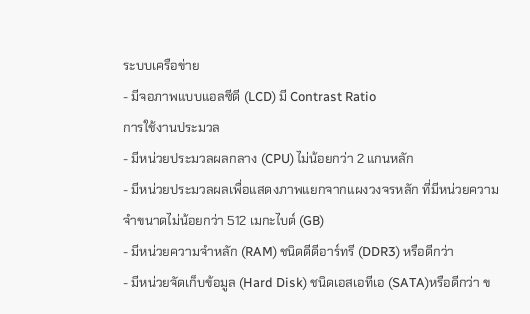ระบบเครือข่าย
- มีจอภาพแบบแอลซีดี (LCD) มี Contrast Ratio
การใช้งานประมวล
- มีหน่วยประมวลผลกลาง (CPU) ไม่น้อยกว่า 2 แกนหลัก
- มีหน่วยประมวลผลเพื่อแสดงภาพแยกจากแผงวงจรหลัก ที่มีหน่วยความจำขนาดไม่น้อยกว่า 512 เมกะไบต์ (GB)
- มีหน่วยความจำหลัก (RAM) ชนิดดีดีอาร์ทรี (DDR3) หรือดีกว่า
- มีหน่วยจัดเก็บข้อมูล (Hard Disk) ชนิดเอสเอทีเอ (SATA)หรือดีกว่า ข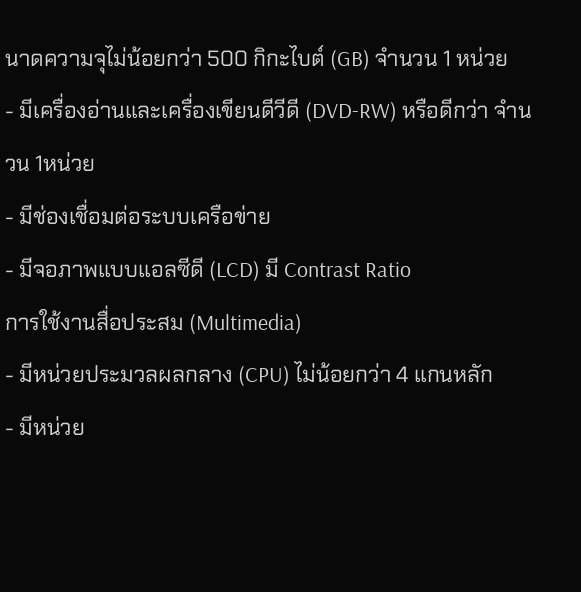นาดความจุไม่น้อยกว่า 500 กิกะไบต์ (GB) จำนวน 1 หน่วย
- มีเครื่องอ่านและเครื่องเขียนดีวีดี (DVD-RW) หรือดีกว่า จำนวน 1หน่วย
- มีช่องเชื่อมต่อระบบเครือข่าย
- มีจอภาพแบบแอลซีดี (LCD) มี Contrast Ratio
การใช้งานสื่อประสม (Multimedia)
- มีหน่วยประมวลผลกลาง (CPU) ไม่น้อยกว่า 4 แกนหลัก
- มีหน่วย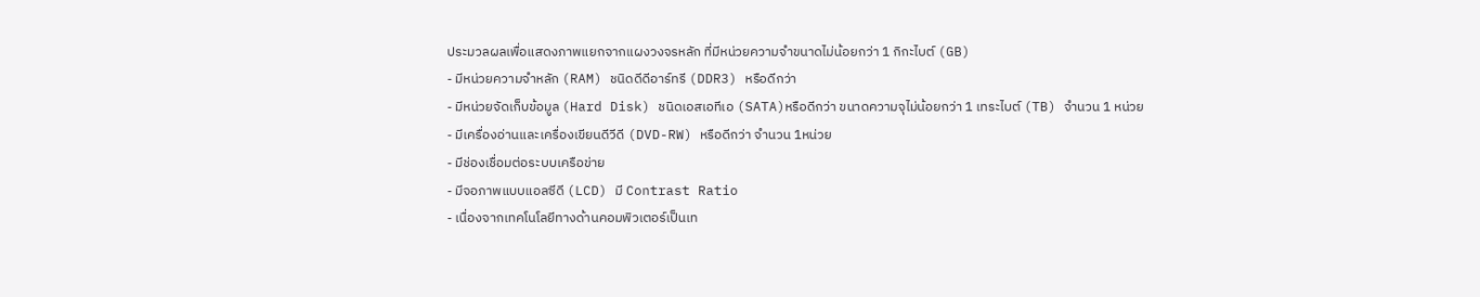ประมวลผลเพื่อแสดงภาพแยกจากแผงวงจรหลัก ที่มีหน่วยความจำขนาดไม่น้อยกว่า 1 กิกะไบต์ (GB)
- มีหน่วยความจำหลัก (RAM) ชนิดดีดีอาร์ทรี (DDR3) หรือดีกว่า
- มีหน่วยจัดเก็บข้อมูล (Hard Disk) ชนิดเอสเอทีเอ (SATA)หรือดีกว่า ขนาดความจุไม่น้อยกว่า 1 เทระไบต์ (TB) จำนวน 1 หน่วย
- มีเครื่องอ่านและเครื่องเขียนดีวีดี (DVD-RW) หรือดีกว่า จำนวน 1หน่วย
- มีช่องเชื่อมต่อระบบเครือข่าย
- มีจอภาพแบบแอลซีดี (LCD) มี Contrast Ratio
- เนื่องจากเทคโนโลยีทางด้านคอมพิวเตอร์เป็นเท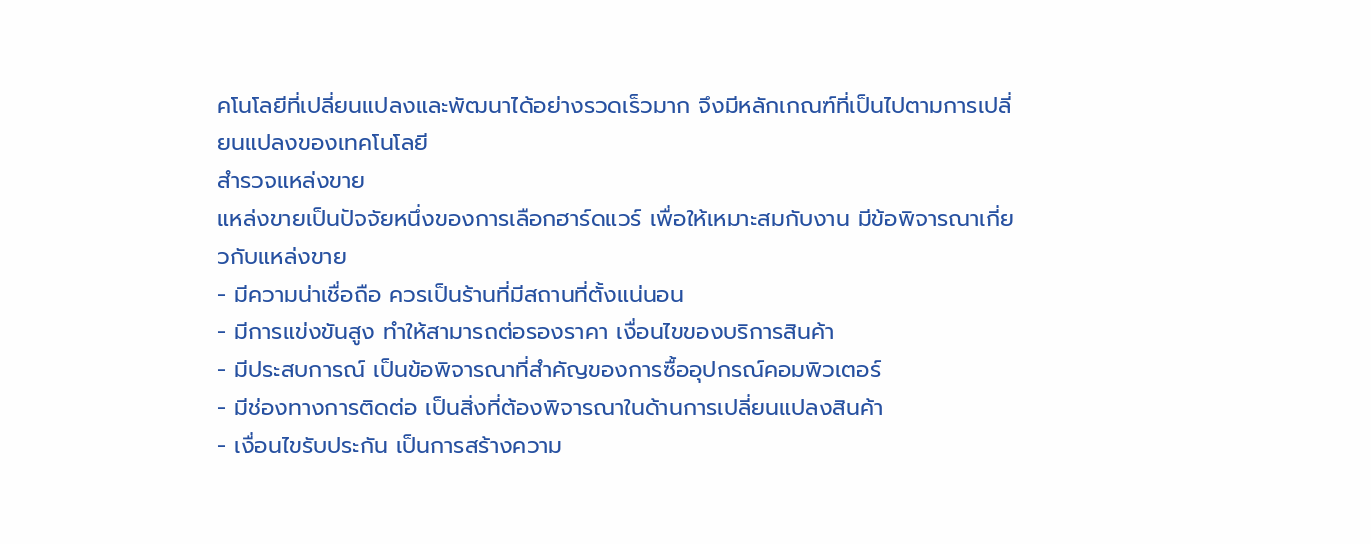คโนโลยีที่เปลี่ยนแปลงและพัฒนาได้อย่างรวดเร็วมาก จึงมีหลักเกณฑ์ที่เป็นไปตามการเปลี่ยนแปลงของเทคโนโลยี
สำรวจแหล่งขาย
แหล่งขายเป็นปัจจัยหนึ่งของการเลือกฮาร์ดแวร์ เพื่อให้เหมาะสมกับงาน มีข้อพิจารณาเกี่ยวกับแหล่งขาย
- มีความน่าเชื่อถือ ควรเป็นร้านที่มีสถานที่ตั้งแน่นอน
- มีการแข่งขันสูง ทำให้สามารถต่อรองราคา เงื่อนไขของบริการสินค้า
- มีประสบการณ์ เป็นข้อพิจารณาที่สำคัญของการซื้ออุปกรณ์คอมพิวเตอร์
- มีช่องทางการติดต่อ เป็นสิ่งที่ต้องพิจารณาในด้านการเปลี่ยนแปลงสินค้า
- เงื่อนไขรับประกัน เป็นการสร้างความ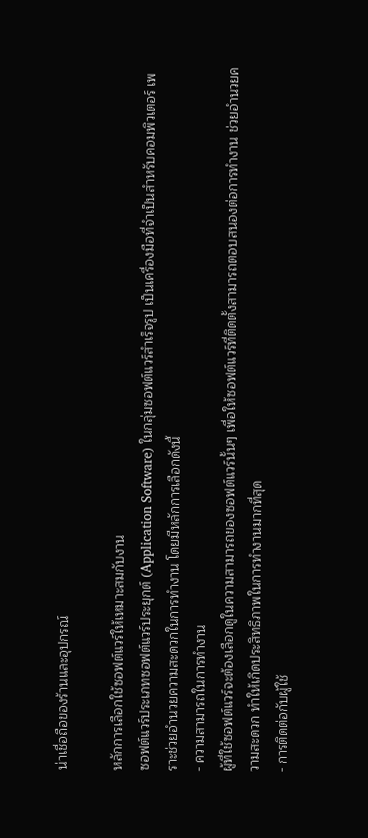น่าเชื่อถือของร้านและอุปกรณ์

หลักการเลือกใช้ซอฟต์แวร์ให้เหมาะสมกับงาน
ซอฟต์แวร์ประเภทซอฟต์แวร์ประยุกต์ (Application Software) ในกลุ่มซอฟต์แวร์สำเร็จรูป เป็นเครื่องมือที่จำเป็นสำหรับคอมพิวเตอร์ เพราะช่วยอำนวยความสะดวกในการทำงาน โดยมีหลักการเลือกดังนี้
- ความสามารถในการทำงาน
ผู้ที่ใช้ซอฟต์แวร์จะต้องเลือกดูในความสามารถของซอฟต์แวร์นั้นๆ เพื่อให้ซอฟต์แวร์ที่ติดตั้งสามารถตอบสนองต่อการทำงาน ช่วยอำนวยความสะดวก ทำให้เกิดประสิทธิภาพในการทำงานมากที่สุด
- การติดต่อกับผู้ใช้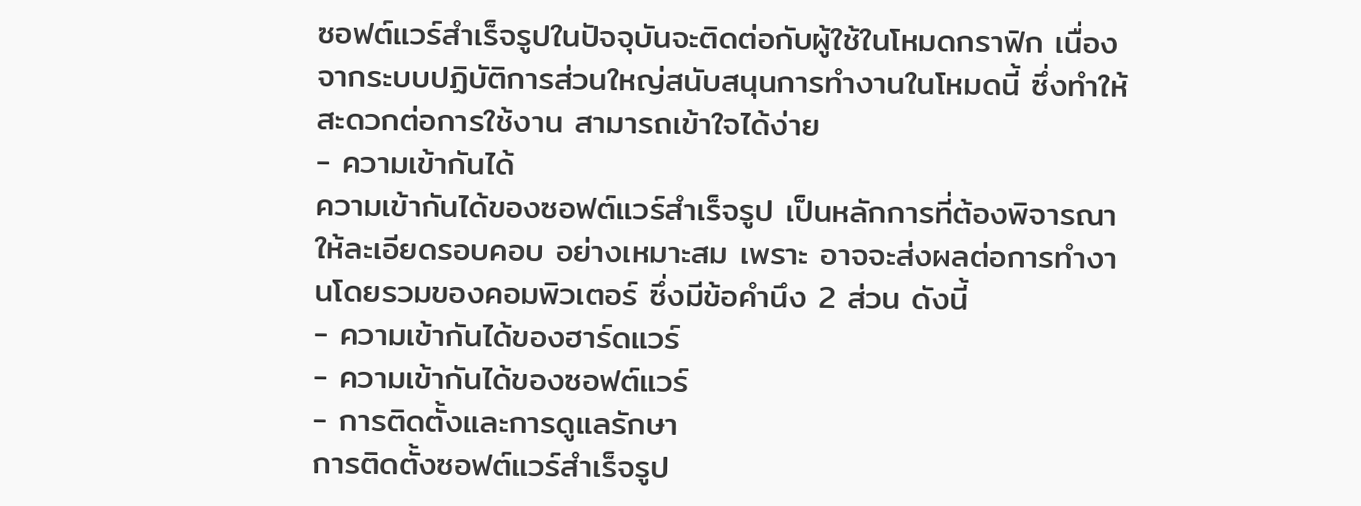ซอฟต์แวร์สำเร็จรูปในปัจจุบันจะติดต่อกับผู้ใช้ในโหมดกราฟิก เนื่องจากระบบปฏิบัติการส่วนใหญ่สนับสนุนการทำงานในโหมดนี้ ซึ่งทำให้สะดวกต่อการใช้งาน สามารถเข้าใจได้ง่าย
- ความเข้ากันได้
ความเข้ากันได้ของซอฟต์แวร์สำเร็จรูป เป็นหลักการที่ต้องพิจารณาให้ละเอียดรอบคอบ อย่างเหมาะสม เพราะ อาจจะส่งผลต่อการทำงานโดยรวมของคอมพิวเตอร์ ซึ่งมีข้อคำนึง 2 ส่วน ดังนี้
- ความเข้ากันได้ของฮาร์ดแวร์
- ความเข้ากันได้ของซอฟต์แวร์
- การติดตั้งและการดูแลรักษา
การติดตั้งซอฟต์แวร์สำเร็จรูป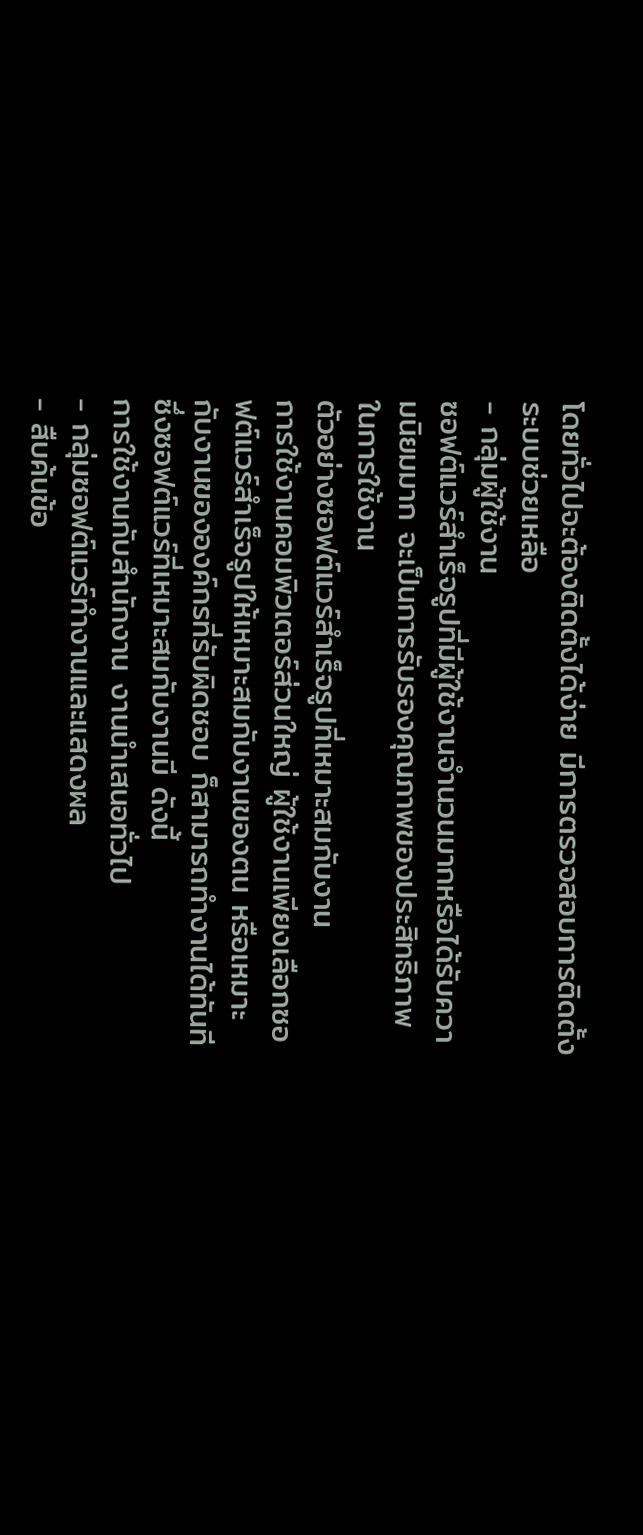โดยทั่วไปจะต้องติดตั้งได้ง่าย มีการตรวจสอบการติดตั้ง ระบบช่วยเหลือ
- กลุ่มผู้ใช้งาน
ซอฟต์แวร์สำเร็จรูปที่มีผู้ใช้งานจำนวนมากหรือได้รับความนิยมมาก จะเป็นการรับรองคุณภาพของประสิทธิภาพในการใช้งาน
ตัวอย่างซอฟต์แวร์สำเร็จรูปที่เหมาะสมกับงาน
การใช้งานคอมพิวเตอร์ส่วนใหญ่ ผู้ใช้งานเพียงเลือกซอฟต์แวร์สำเร็จรูปให้เหมาะสมกับงานของตน หรือเหมาะกับงานขององค์กรที่รับผิดชอบ ก็สามารถทำงานได้ทันที ซึ่งซอฟต์แวร์ที่เหมาะสมกับงานมี ดังนี้
การใช้งานกับสำนักงาน งานนำเสนอทั่วไป
- กลุ่มซอฟต์แวร์ทำงานและแสดงผล
- สืบค้นข้อ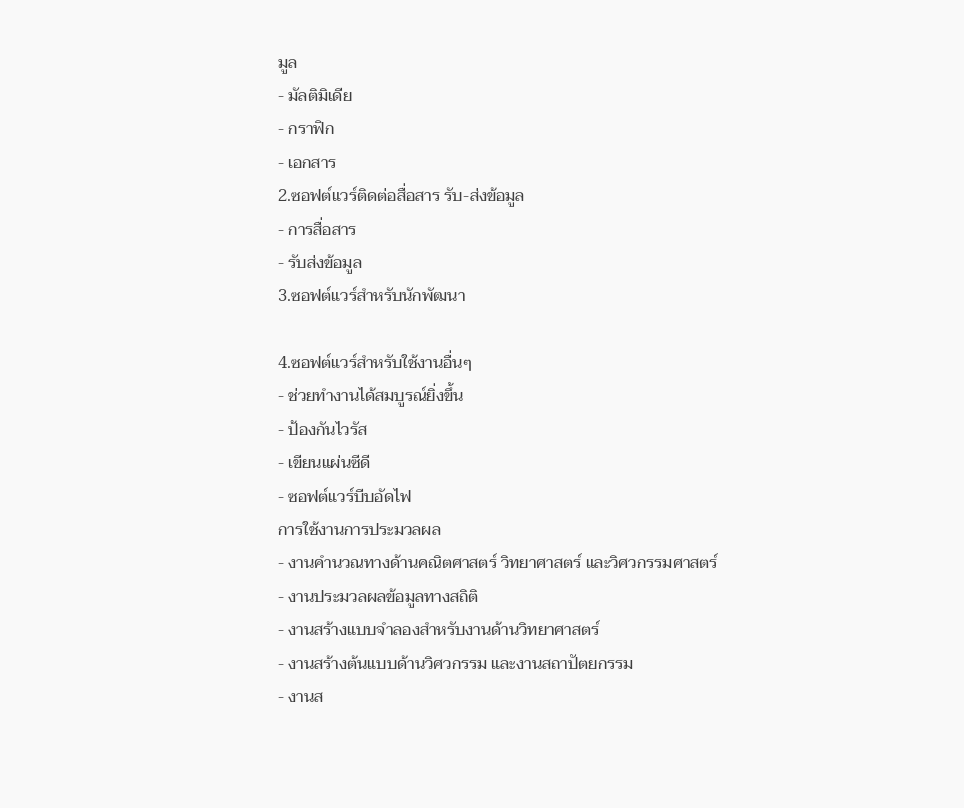มูล
- มัลติมิเดีย
- กราฟิก
- เอกสาร
2.ซอฟต์แวร์ติดต่อสื่อสาร รับ-ส่งข้อมูล
- การสื่อสาร
- รับส่งข้อมูล
3.ซอฟต์แวร์สำหรับนักพัฒนา

4.ซอฟต์แวร์สำหรับใช้งานอื่นๆ
- ช่วยทำงานได้สมบูรณ์ยิ่งขึ้น
- ป้องกันไวรัส
- เขียนแผ่นซีดี
- ซอฟต์แวร์บีบอัดไฟ
การใช้งานการประมวลผล
- งานคำนวณทางด้านคณิตศาสตร์ วิทยาศาสตร์ และวิศวกรรมศาสตร์
- งานประมวลผลข้อมูลทางสถิติ
- งานสร้างแบบจำลองสำหรับงานด้านวิทยาศาสตร์
- งานสร้างต้นแบบด้านวิศวกรรม และงานสถาปัตยกรรม
- งานส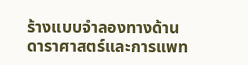ร้างแบบจำลองทางด้านดาราศาสตร์และการแพท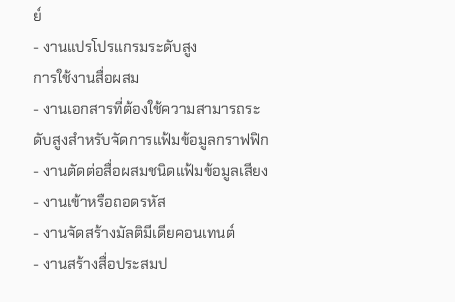ย์
- งานแปรโปรแกรมระดับสูง
การใช้งานสื่อผสม
- งานเอกสารที่ต้องใช้ความสามารถระดับสูงสำหรับจัดการแฟ้มข้อมูลกราฟฟิก
- งานตัดต่อสื่อผสมชนิดแฟ้มข้อมูลเสียง
- งานเข้าหรือถอดรหัส
- งานจัดสร้างมัลติมีเดียคอนเทนต์
- งานสร้างสื่อประสมป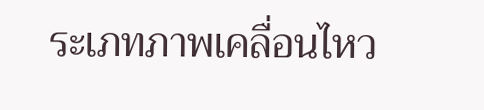ระเภทภาพเคลื่อนไหว